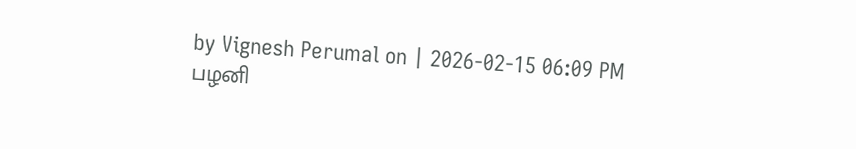by Vignesh Perumal on | 2026-02-15 06:09 PM
பழனி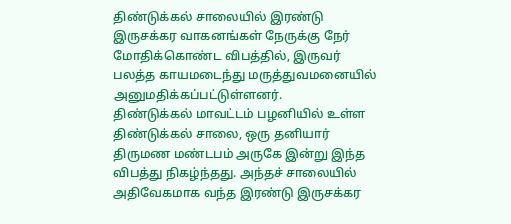திண்டுக்கல் சாலையில் இரண்டு இருசக்கர வாகனங்கள் நேருக்கு நேர் மோதிக்கொண்ட விபத்தில், இருவர் பலத்த காயமடைந்து மருத்துவமனையில் அனுமதிக்கப்பட்டுள்ளனர்.
திண்டுக்கல் மாவட்டம் பழனியில் உள்ள திண்டுக்கல் சாலை, ஒரு தனியார் திருமண மண்டபம் அருகே இன்று இந்த விபத்து நிகழ்ந்தது. அந்தச் சாலையில் அதிவேகமாக வந்த இரண்டு இருசக்கர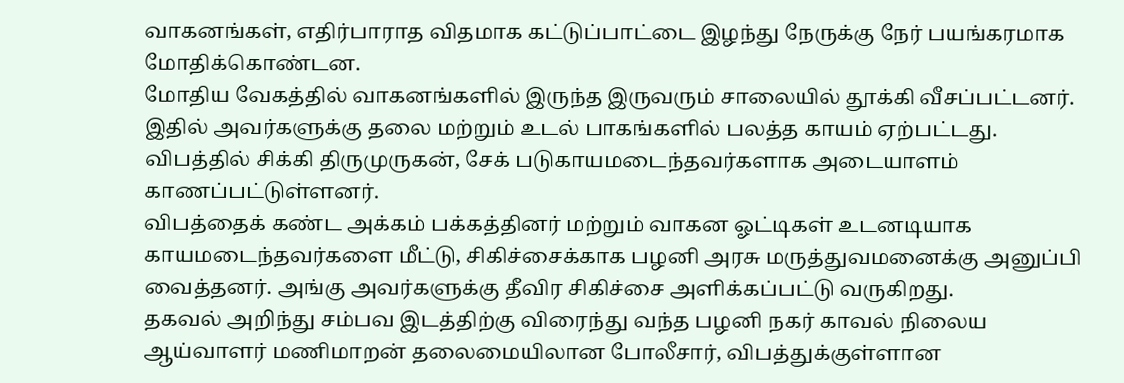வாகனங்கள், எதிர்பாராத விதமாக கட்டுப்பாட்டை இழந்து நேருக்கு நேர் பயங்கரமாக மோதிக்கொண்டன.
மோதிய வேகத்தில் வாகனங்களில் இருந்த இருவரும் சாலையில் தூக்கி வீசப்பட்டனர். இதில் அவர்களுக்கு தலை மற்றும் உடல் பாகங்களில் பலத்த காயம் ஏற்பட்டது.
விபத்தில் சிக்கி திருமுருகன், சேக் படுகாயமடைந்தவர்களாக அடையாளம் காணப்பட்டுள்ளனர்.
விபத்தைக் கண்ட அக்கம் பக்கத்தினர் மற்றும் வாகன ஓட்டிகள் உடனடியாக காயமடைந்தவர்களை மீட்டு, சிகிச்சைக்காக பழனி அரசு மருத்துவமனைக்கு அனுப்பி வைத்தனர். அங்கு அவர்களுக்கு தீவிர சிகிச்சை அளிக்கப்பட்டு வருகிறது.
தகவல் அறிந்து சம்பவ இடத்திற்கு விரைந்து வந்த பழனி நகர் காவல் நிலைய ஆய்வாளர் மணிமாறன் தலைமையிலான போலீசார், விபத்துக்குள்ளான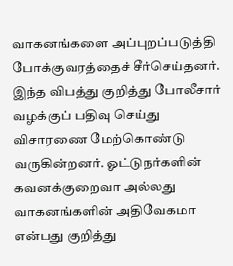வாகனங்களை அப்புறப்படுத்தி போக்குவரத்தைச் சீர்செய்தனர்.
இந்த விபத்து குறித்து போலீசார் வழக்குப் பதிவு செய்து விசாரணை மேற்கொண்டு வருகின்றனர். ஓட்டுநர்களின் கவனக்குறைவா அல்லது வாகனங்களின் அதிவேகமா என்பது குறித்து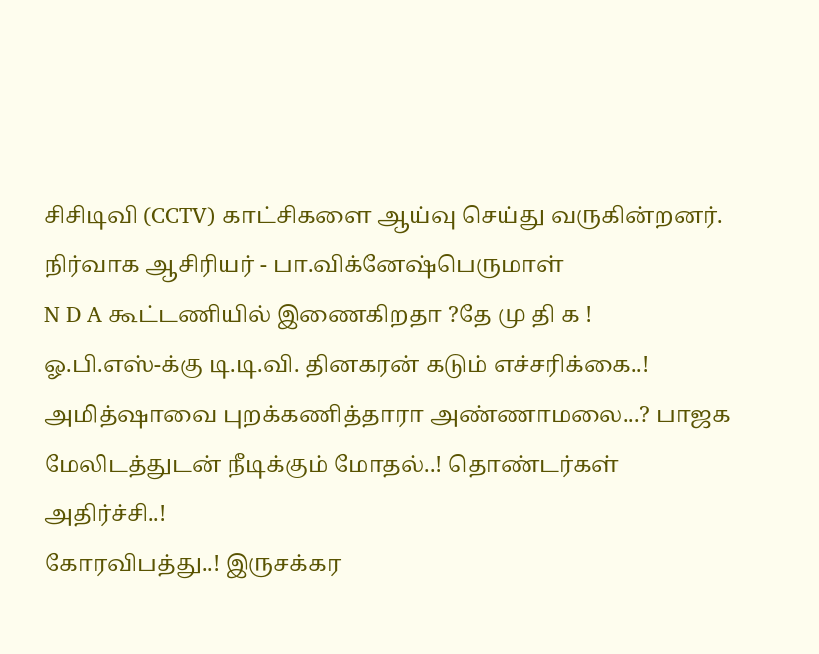சிசிடிவி (CCTV) காட்சிகளை ஆய்வு செய்து வருகின்றனர்.
நிர்வாக ஆசிரியர் - பா.விக்னேஷ்பெருமாள்
N D A கூட்டணியில் இணைகிறதா ?தே மு தி க !
ஓ.பி.எஸ்-க்கு டி.டி.வி. தினகரன் கடும் எச்சரிக்கை..!
அமித்ஷாவை புறக்கணித்தாரா அண்ணாமலை...? பாஜக மேலிடத்துடன் நீடிக்கும் மோதல்..! தொண்டர்கள் அதிர்ச்சி..!
கோரவிபத்து..! இருசக்கர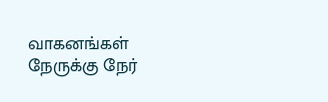வாகனங்கள் நேருக்கு நேர்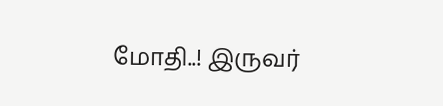மோதி..! இருவர்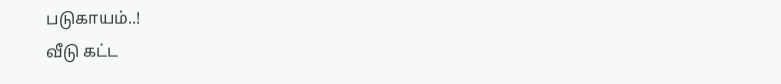படுகாயம்..!
வீடு கட்ட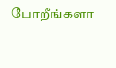போறீங்களா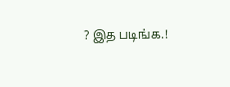? இத படிங்க.!